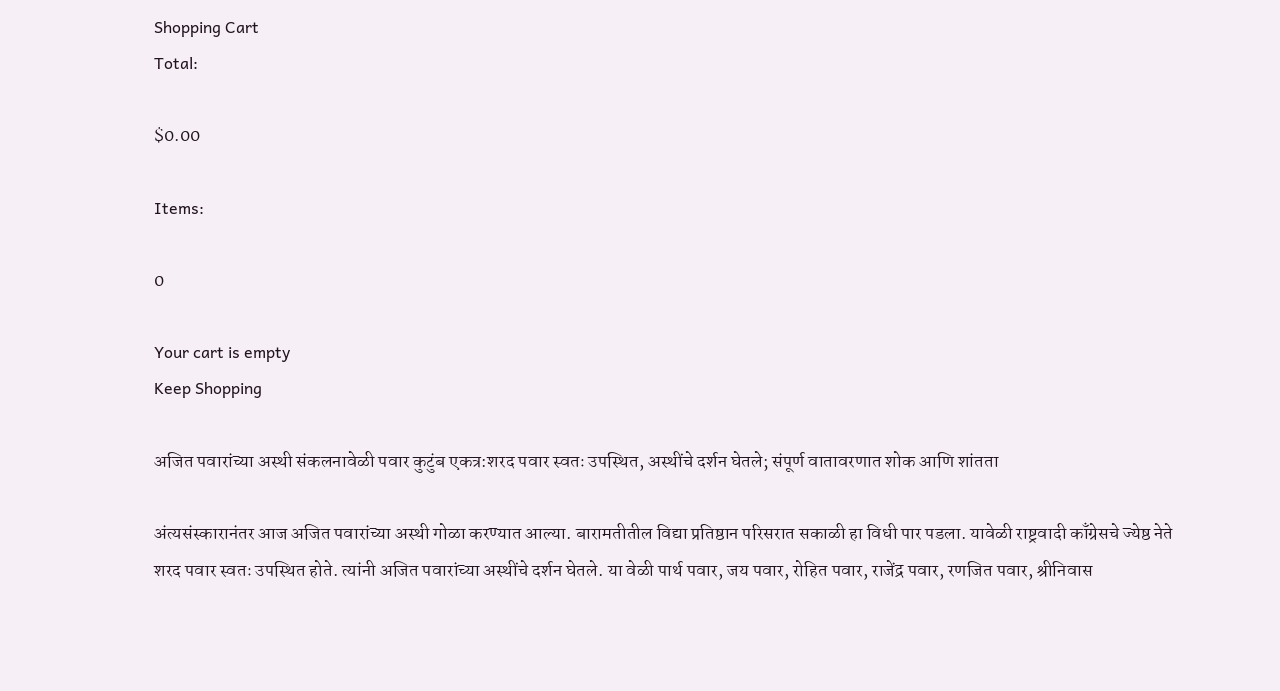Shopping Cart
Total:

$0.00

Items:

0

Your cart is empty
Keep Shopping

अजित पवारांच्या अस्थी संकलनावेळी पवार कुटुंब एकत्र:शरद पवार स्वतः उपस्थित, अस्थींचे दर्शन घेतले; संपूर्ण वातावरणात शोक आणि शांतता

अंत्यसंस्कारानंतर आज अजित पवारांच्या अस्थी गोळा करण्यात आल्या. बारामतीतील विद्या प्रतिष्ठान परिसरात सकाळी हा विधी पार पडला. यावेळी राष्ट्रवादी काँग्रेसचे ज्येष्ठ नेते शरद पवार स्वतः उपस्थित होते. त्यांनी अजित पवारांच्या अस्थींचे दर्शन घेतले. या वेळी पार्थ पवार, जय पवार, रोहित पवार, राजेंद्र पवार, रणजित पवार, श्रीनिवास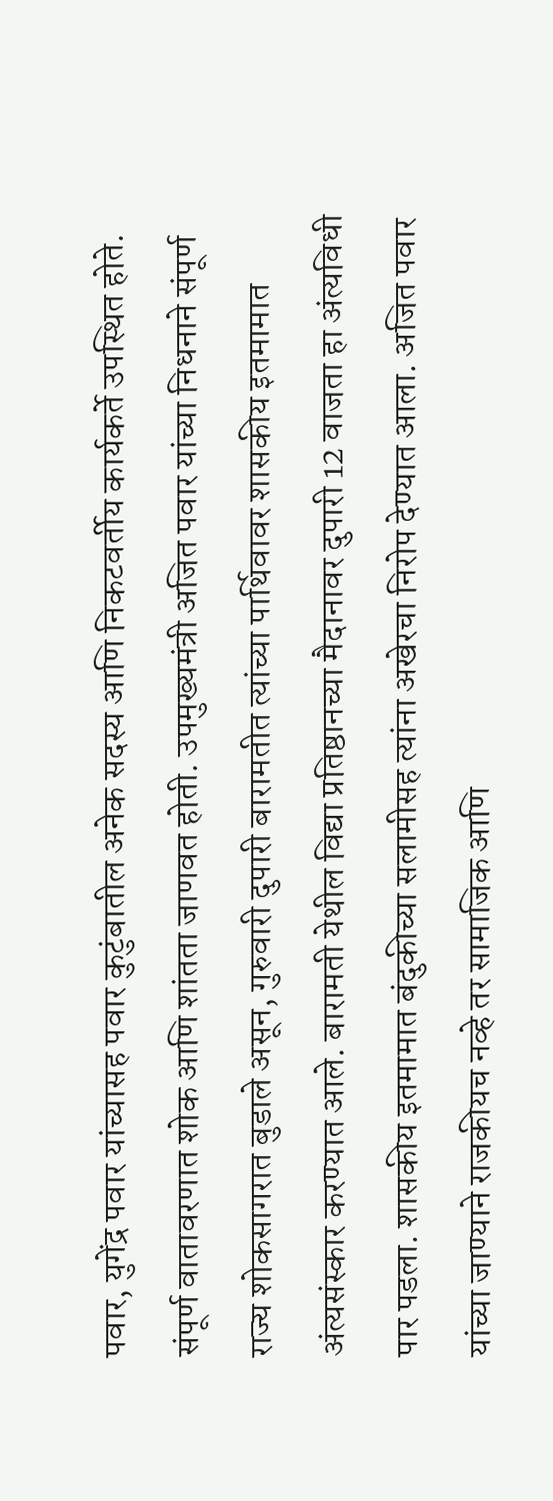पवार, युगेंद्र पवार यांच्यासह पवार कुटुंबातील अनेक सदस्य आणि निकटवर्तीय कार्यकर्ते उपस्थित होते. संपूर्ण वातावरणात शोक आणि शांतता जाणवत होती. उपमुख्यमंत्री अजित पवार यांच्या निधनाने संपूर्ण राज्य शोकसागरात बुडाले असून, गुरुवारी दुपारी बारामतीत त्यांच्या पार्थिवावर शासकीय इतमामात अंत्यसंस्कार करण्यात आले. बारामती येथील विद्या प्रतिष्ठानच्या मैदानावर दुपारी 12 वाजता हा अंत्यविधी पार पडला. शासकीय इतमामात बंदुकीच्या सलामीसह त्यांना अखेरचा निरोप देण्यात आला. अजित पवार यांच्या जाण्याने राजकीयच नव्हे तर सामाजिक आणि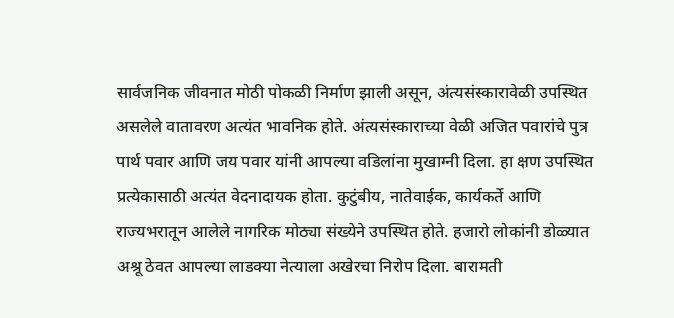सार्वजनिक जीवनात मोठी पोकळी निर्माण झाली असून, अंत्यसंस्कारावेळी उपस्थित असलेले वातावरण अत्यंत भावनिक होते. अंत्यसंस्काराच्या वेळी अजित पवारांचे पुत्र पार्थ पवार आणि जय पवार यांनी आपल्या वडिलांना मुखाग्नी दिला. हा क्षण उपस्थित प्रत्येकासाठी अत्यंत वेदनादायक होता. कुटुंबीय, नातेवाईक, कार्यकर्ते आणि राज्यभरातून आलेले नागरिक मोठ्या संख्येने उपस्थित होते. हजारो लोकांनी डोळ्यात अश्रू ठेवत आपल्या लाडक्या नेत्याला अखेरचा निरोप दिला. बारामती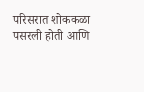परिसरात शोककळा पसरली होती आणि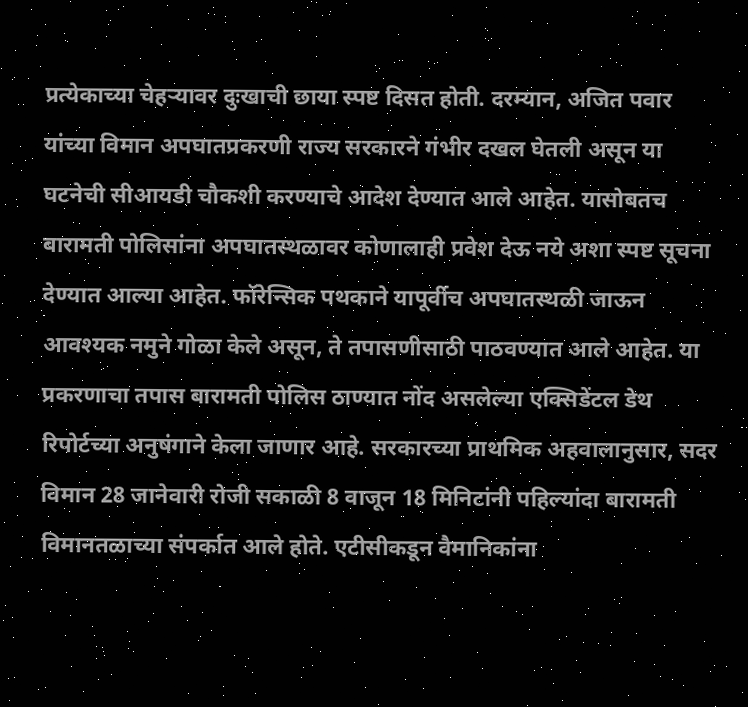प्रत्येकाच्या चेहऱ्यावर दुःखाची छाया स्पष्ट दिसत होती. दरम्यान, अजित पवार यांच्या विमान अपघातप्रकरणी राज्य सरकारने गंभीर दखल घेतली असून या घटनेची सीआयडी चौकशी करण्याचे आदेश देण्यात आले आहेत. यासोबतच बारामती पोलिसांना अपघातस्थळावर कोणालाही प्रवेश देऊ नये अशा स्पष्ट सूचना देण्यात आल्या आहेत. फॉरेन्सिक पथकाने यापूर्वीच अपघातस्थळी जाऊन आवश्यक नमुने गोळा केले असून, ते तपासणीसाठी पाठवण्यात आले आहेत. या प्रकरणाचा तपास बारामती पोलिस ठाण्यात नोंद असलेल्या एक्सिडेंटल डेथ रिपोर्टच्या अनुषंगाने केला जाणार आहे. सरकारच्या प्राथमिक अहवालानुसार, सदर विमान 28 जानेवारी रोजी सकाळी 8 वाजून 18 मिनिटांनी पहिल्यांदा बारामती विमानतळाच्या संपर्कात आले होते. एटीसीकडून वैमानिकांना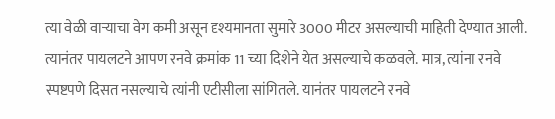त्या वेळी वाऱ्याचा वेग कमी असून दृश्यमानता सुमारे 3000 मीटर असल्याची माहिती देण्यात आली. त्यानंतर पायलटने आपण रनवे क्रमांक 11 च्या दिशेने येत असल्याचे कळवले. मात्र, त्यांना रनवे स्पष्टपणे दिसत नसल्याचे त्यांनी एटीसीला सांगितले. यानंतर पायलटने रनवे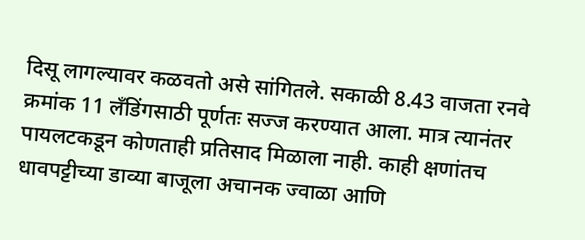दिसू लागल्यावर कळवतो असे सांगितले. सकाळी 8.43 वाजता रनवे क्रमांक 11 लँडिंगसाठी पूर्णतः सज्ज करण्यात आला. मात्र त्यानंतर पायलटकडून कोणताही प्रतिसाद मिळाला नाही. काही क्षणांतच धावपट्टीच्या डाव्या बाजूला अचानक ज्वाळा आणि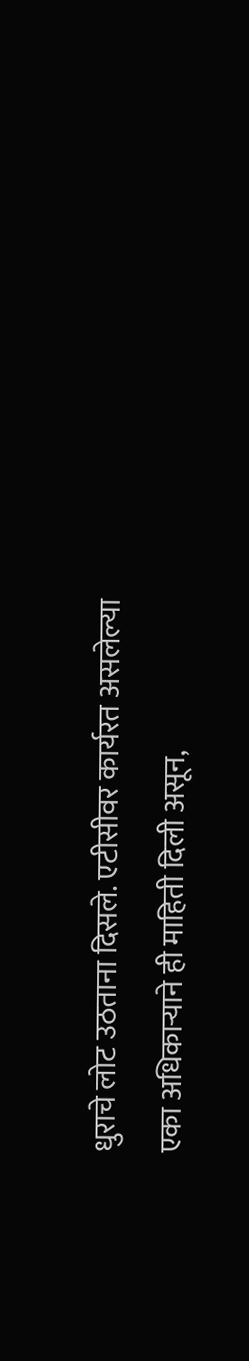धुराचे लोट उठताना दिसले. एटीसीवर कार्यरत असलेल्या एका अधिकाऱ्याने ही माहिती दिली असून,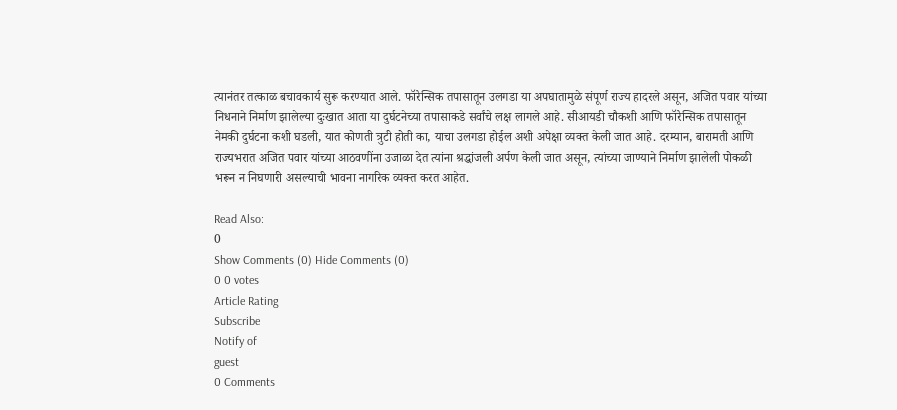त्यानंतर तत्काळ बचावकार्य सुरू करण्यात आले. फॉरेन्सिक तपासातून उलगडा या अपघातामुळे संपूर्ण राज्य हादरले असून, अजित पवार यांच्या निधनाने निर्माण झालेल्या दुःखात आता या दुर्घटनेच्या तपासाकडे सर्वांचे लक्ष लागले आहे. सीआयडी चौकशी आणि फॉरेन्सिक तपासातून नेमकी दुर्घटना कशी घडली, यात कोणती त्रुटी होती का, याचा उलगडा होईल अशी अपेक्षा व्यक्त केली जात आहे. दरम्यान, बारामती आणि राज्यभरात अजित पवार यांच्या आठवणींना उजाळा देत त्यांना श्रद्धांजली अर्पण केली जात असून, त्यांच्या जाण्याने निर्माण झालेली पोकळी भरून न निघणारी असल्याची भावना नागरिक व्यक्त करत आहेत.

Read Also:
0
Show Comments (0) Hide Comments (0)
0 0 votes
Article Rating
Subscribe
Notify of
guest
0 Comments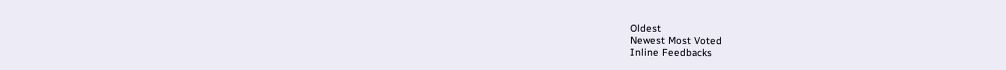Oldest
Newest Most Voted
Inline Feedbacks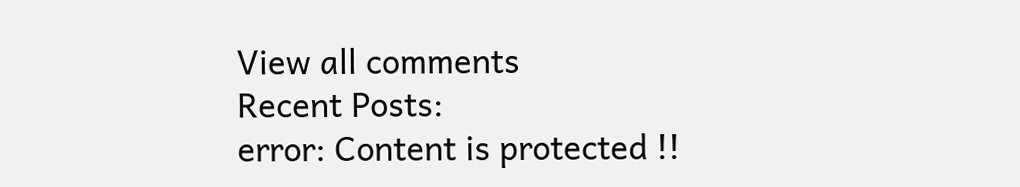View all comments
Recent Posts:
error: Content is protected !!